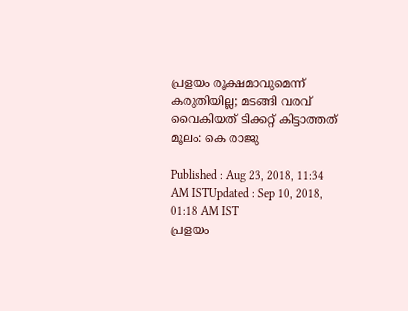പ്രളയം രൂക്ഷമാവുമെന്ന് കരുതിയില്ല; മടങ്ങി വരവ് വൈകിയത് ടിക്കറ്റ് കിട്ടാത്തത് മൂലം: കെ രാജു

Published : Aug 23, 2018, 11:34 AM ISTUpdated : Sep 10, 2018, 01:18 AM IST
പ്രളയം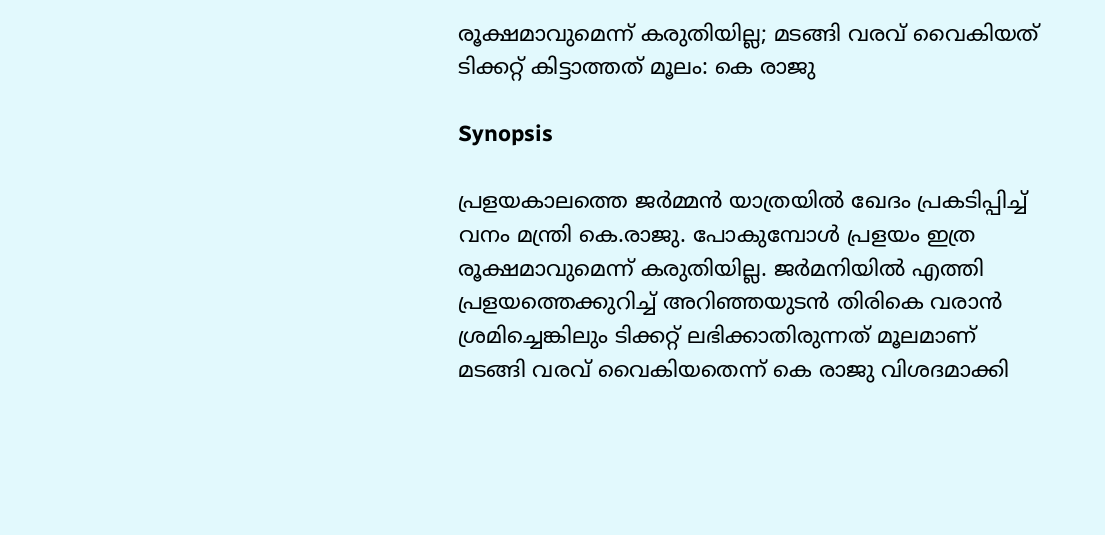രൂക്ഷമാവുമെന്ന് കരുതിയില്ല; മടങ്ങി വരവ് വൈകിയത് ടിക്കറ്റ് കിട്ടാത്തത് മൂലം: കെ രാജു

Synopsis

പ്രളയകാലത്തെ ജര്‍മ്മന്‍ യാത്രയിൽ ഖേദം പ്രകടിപ്പിച്ച് വനം മന്ത്രി കെ.രാജു. പോകുമ്പോള്‍ പ്രളയം ഇത്ര രൂക്ഷമാവുമെന്ന് കരുതിയില്ല. ജര്‍മനിയില്‍ എത്തി പ്രളയത്തെക്കുറിച്ച് അറിഞ്ഞയുടന്‍ തിരികെ വരാന്‍ ശ്രമിച്ചെങ്കിലും ടിക്കറ്റ് ലഭിക്കാതിരുന്നത് മൂലമാണ് മടങ്ങി വരവ് വൈകിയതെന്ന് കെ രാജു വിശദമാക്കി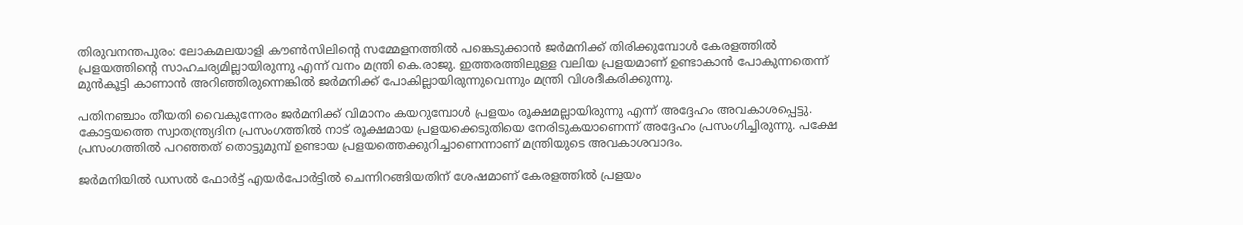തിരുവനന്തപുരം: ലോകമലയാളി കൗൺസിലിന്‍റെ സമ്മേളനത്തിൽ പങ്കെടുക്കാൻ ജർമനിക്ക് തിരിക്കുമ്പോൾ കേരളത്തിൽ പ്രളയത്തിന്‍റെ സാഹചര്യമില്ലായിരുന്നു എന്ന് വനം മന്ത്രി കെ.രാജു. ഇത്തരത്തിലുള്ള വലിയ പ്രളയമാണ് ഉണ്ടാകാൻ പോകുന്നതെന്ന് മുൻകൂട്ടി കാണാൻ അറിഞ്ഞിരുന്നെങ്കിൽ ജർമനിക്ക് പോകില്ലായിരുന്നുവെന്നും മന്ത്രി വിശദീകരിക്കുന്നു.

പതിനഞ്ചാം തീയതി വൈകുന്നേരം ജർമനിക്ക് വിമാനം കയറുമ്പോൾ പ്രളയം രൂക്ഷമല്ലായിരുന്നു എന്ന് അദ്ദേഹം അവകാശപ്പെട്ടു. കോട്ടയത്തെ സ്വാതന്ത്ര്യദിന പ്രസംഗത്തിൽ നാട് രൂക്ഷമായ പ്രളയക്കെടുതിയെ നേരിടുകയാണെന്ന് അദ്ദേഹം പ്രസംഗിച്ചിരുന്നു. പക്ഷേ പ്രസംഗത്തിൽ പറഞ്ഞത് തൊട്ടുമുമ്പ് ഉണ്ടായ പ്രളയത്തെക്കുറിച്ചാണെന്നാണ് മന്ത്രിയുടെ അവകാശവാദം.

ജർമനിയിൽ ഡസൽ ഫോർട്ട് എയർപോർട്ടിൽ ചെന്നിറങ്ങിയതിന് ശേഷമാണ് കേരളത്തിൽ പ്രളയം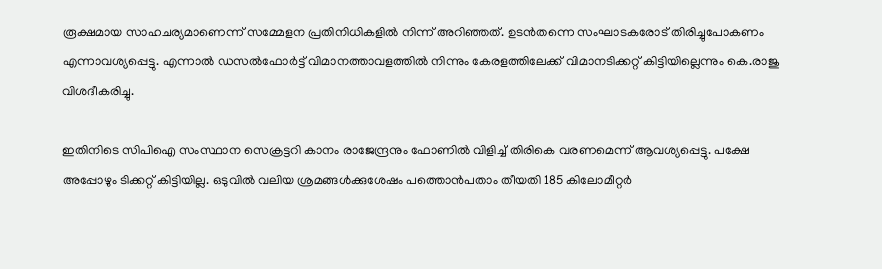രൂക്ഷമായ സാഹചര്യമാണെന്ന് സമ്മേളന പ്രതിനിധികളിൽ നിന്ന് അറിഞ്ഞത്. ഉടൻതന്നെ സംഘാടകരോട് തിരിച്ചുപോകണം എന്നാവശ്യപ്പെട്ടു. എന്നാൽ ഡസൽഫോർട്ട് വിമാനത്താവളത്തിൽ നിന്നും കേരളത്തിലേക്ക് വിമാനടിക്കറ്റ് കിട്ടിയില്ലെന്നും കെ.രാജു വിശദീകരിച്ചു.

ഇതിനിടെ സിപിഐ സംസ്ഥാന സെക്രട്ടറി കാനം രാജേന്ദ്രനും ഫോണിൽ വിളിച്ച് തിരികെ വരണമെന്ന് ആവശ്യപ്പെട്ടു. പക്ഷേ അപ്പോഴും ടിക്കറ്റ് കിട്ടിയില്ല. ഒടുവിൽ വലിയ ശ്രമങ്ങൾക്കുശേഷം പത്തൊൻപതാം തീയതി 185 കിലോമീറ്റർ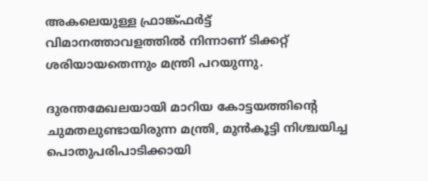അകലെയുള്ള ഫ്രാങ്ക്ഫർട്ട് വിമാനത്താവളത്തിൽ നിന്നാണ് ടിക്കറ്റ് ശരിയായതെന്നും മന്ത്രി പറയുന്നു.

ദുരന്തമേഖലയായി മാറിയ കോട്ടയത്തിന്റെ ചുമതലുണ്ടായിരുന്ന മന്ത്രി, മുന്‍കൂട്ടി നിശ്ചയിച്ച പൊതുപരിപാടിക്കായി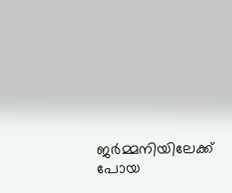ജര്‍മ്മനിയിലേക്ക് പോയ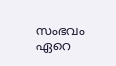സംഭവം ഏറെ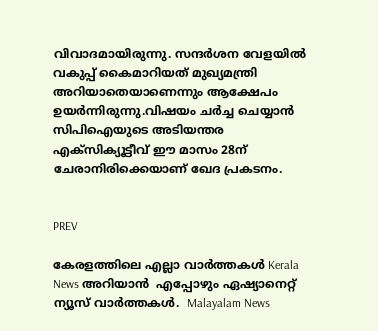വിവാദമായിരുന്നു. സന്ദര്‍ശന വേളയിൽ വകുപ്പ് കൈമാറിയത് മുഖ്യമന്ത്രി അറിയാതെയാണെന്നും ആക്ഷേപം ഉയര്‍ന്നിരുന്നു.വിഷയം ചര്‍ച്ച ചെയ്യാന്‍ സിപിഐയുടെ അടിയന്തര എക്സിക്യൂട്ടീവ് ഈ മാസം 28ന് ചേരാനിരിക്കെയാണ് ഖേദ പ്രകടനം.


PREV

കേരളത്തിലെ എല്ലാ വാർത്തകൾ Kerala News അറിയാൻ  എപ്പോഴും ഏഷ്യാനെറ്റ് ന്യൂസ് വാർത്തകൾ.  Malayalam News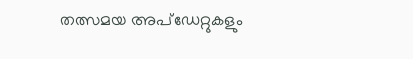തത്സമയ അപ്‌ഡേറ്റുകളും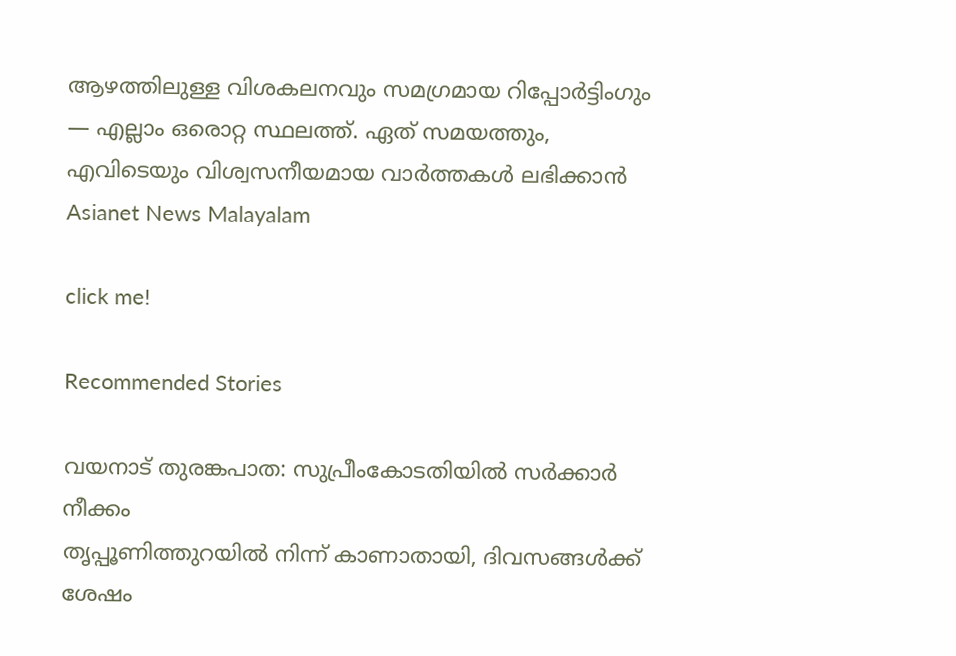ആഴത്തിലുള്ള വിശകലനവും സമഗ്രമായ റിപ്പോർട്ടിംഗും — എല്ലാം ഒരൊറ്റ സ്ഥലത്ത്. ഏത് സമയത്തും, എവിടെയും വിശ്വസനീയമായ വാർത്തകൾ ലഭിക്കാൻ Asianet News Malayalam

click me!

Recommended Stories

വയനാട് തുരങ്കപാത: സുപ്രീംകോടതിയിൽ സർക്കാർ നീക്കം
തൃപ്പൂണിത്തുറയിൽ നിന്ന് കാണാതായി, ദിവസങ്ങൾക്ക് ശേഷം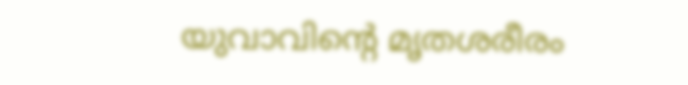യുവാവിന്‍റെ മൃതശരീരം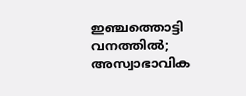ഇഞ്ചത്തൊട്ടി വനത്തിൽ; അസ്വാഭാവിക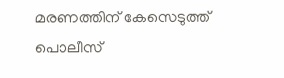മരണത്തിന് കേസെടുത്ത് പൊലീസ്